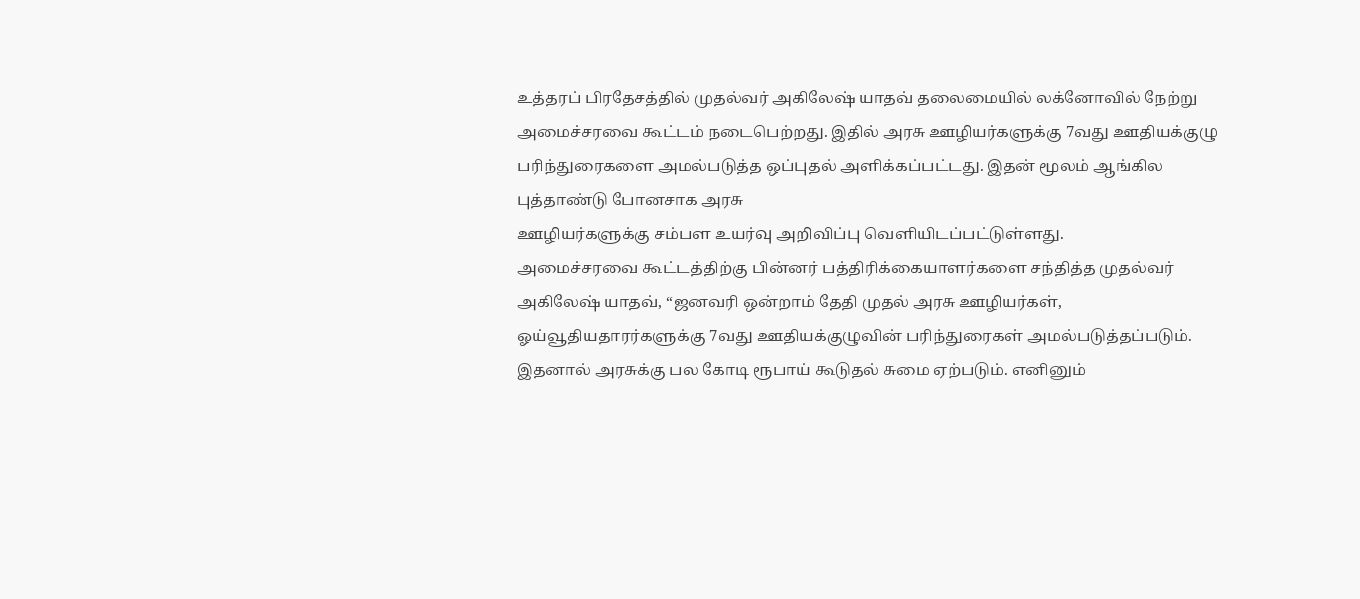உத்தரப் பிரதேசத்தில் முதல்வர் அகிலேஷ் யாதவ் தலைமையில் லக்னோவில் நேற்று அமைச்சரவை கூட்டம் நடைபெற்றது. இதில் அரசு ஊழியர்களுக்கு 7வது ஊதியக்குழு பரிந்துரைகளை அமல்படுத்த ஒப்புதல் அளிக்கப்பட்டது. இதன் மூலம் ஆங்கில புத்தாண்டு போனசாக அரசு
ஊழியர்களுக்கு சம்பள உயர்வு அறிவிப்பு வெளியிடப்பட்டுள்ளது.
அமைச்சரவை கூட்டத்திற்கு பின்னர் பத்திரிக்கையாளர்களை சந்தித்த முதல்வர் அகிலேஷ் யாதவ், “ஜனவரி ஒன்றாம் தேதி முதல் அரசு ஊழியர்கள், ஓய்வூதியதாரர்களுக்கு 7வது ஊதியக்குழுவின் பரிந்துரைகள் அமல்படுத்தப்படும். இதனால் அரசுக்கு பல கோடி ரூபாய் கூடுதல் சுமை ஏற்படும். எனினும்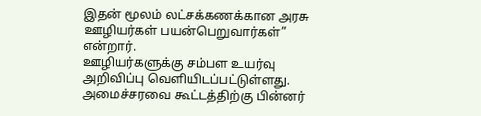இதன் மூலம் லட்சக்கணக்கான அரசு ஊழியர்கள் பயன்பெறுவார்கள்” என்றார்.
ஊழியர்களுக்கு சம்பள உயர்வு அறிவிப்பு வெளியிடப்பட்டுள்ளது.
அமைச்சரவை கூட்டத்திற்கு பின்னர்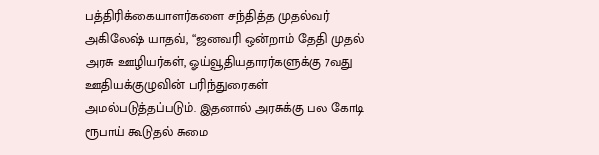பத்திரிக்கையாளர்களை சந்தித்த முதல்வர் அகிலேஷ் யாதவ், “ஜனவரி ஒன்றாம் தேதி முதல் அரசு ஊழியர்கள், ஓய்வூதியதாரர்களுக்கு 7வது ஊதியக்குழுவின் பரிந்துரைகள் அமல்படுத்தப்படும். இதனால் அரசுக்கு பல கோடி ரூபாய் கூடுதல் சுமை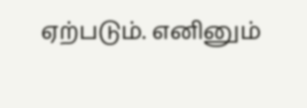ஏற்படும். எனினும்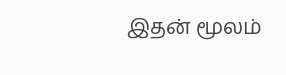இதன் மூலம்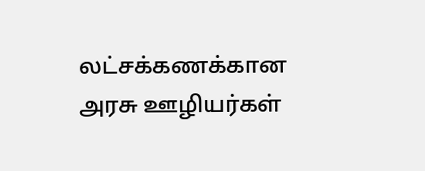லட்சக்கணக்கான அரசு ஊழியர்கள்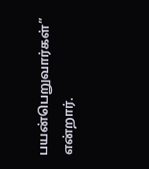பயன்பெறுவார்கள்” என்றார்.